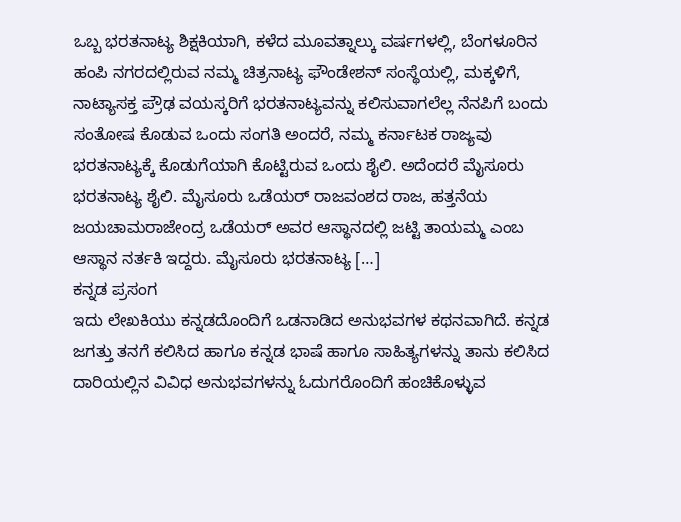ಒಬ್ಬ ಭರತನಾಟ್ಯ ಶಿಕ್ಷಕಿಯಾಗಿ, ಕಳೆದ ಮೂವತ್ನಾಲ್ಕು ವರ್ಷಗಳಲ್ಲಿ, ಬೆಂಗಳೂರಿನ ಹಂಪಿ ನಗರದಲ್ಲಿರುವ ನಮ್ಮ ಚಿತ್ರನಾಟ್ಯ ಫೌಂಡೇಶನ್ ಸಂಸ್ಥೆಯಲ್ಲಿ, ಮಕ್ಕಳಿಗೆ, ನಾಟ್ಯಾಸಕ್ತ ಪ್ರೌಢ ವಯಸ್ಕರಿಗೆ ಭರತನಾಟ್ಯವನ್ನು ಕಲಿಸುವಾಗಲೆಲ್ಲ ನೆನಪಿಗೆ ಬಂದು ಸಂತೋಷ ಕೊಡುವ ಒಂದು ಸಂಗತಿ ಅಂದರೆ, ನಮ್ಮ ಕರ್ನಾಟಕ ರಾಜ್ಯವು ಭರತನಾಟ್ಯಕ್ಕೆ ಕೊಡುಗೆಯಾಗಿ ಕೊಟ್ಟಿರುವ ಒಂದು ಶೈಲಿ. ಅದೆಂದರೆ ಮೈಸೂರು ಭರತನಾಟ್ಯ ಶೈಲಿ. ಮೈಸೂರು ಒಡೆಯರ್ ರಾಜವಂಶದ ರಾಜ, ಹತ್ತನೆಯ ಜಯಚಾಮರಾಜೇಂದ್ರ ಒಡೆಯರ್ ಅವರ ಆಸ್ಥಾನದಲ್ಲಿ ಜಟ್ಟಿ ತಾಯಮ್ಮ ಎಂಬ ಆಸ್ಥಾನ ನರ್ತಕಿ ಇದ್ದರು. ಮೈಸೂರು ಭರತನಾಟ್ಯ […]
ಕನ್ನಡ ಪ್ರಸಂಗ
ಇದು ಲೇಖಕಿಯು ಕನ್ನಡದೊಂದಿಗೆ ಒಡನಾಡಿದ ಅನುಭವಗಳ ಕಥನವಾಗಿದೆ. ಕನ್ನಡ ಜಗತ್ತು ತನಗೆ ಕಲಿಸಿದ ಹಾಗೂ ಕನ್ನಡ ಭಾಷೆ ಹಾಗೂ ಸಾಹಿತ್ಯಗಳನ್ನು ತಾನು ಕಲಿಸಿದ ದಾರಿಯಲ್ಲಿನ ವಿವಿಧ ಅನುಭವಗಳನ್ನು ಓದುಗರೊಂದಿಗೆ ಹಂಚಿಕೊಳ್ಳುವ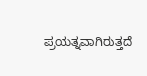ಪ್ರಯತ್ನವಾಗಿರುತ್ತದೆ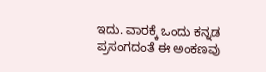ಇದು. ವಾರಕ್ಕೆ ಒಂದು ಕನ್ನಡ ಪ್ರಸಂಗದಂತೆ ಈ ಅಂಕಣವು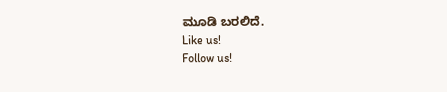ಮೂಡಿ ಬರಲಿದೆ.
Like us!
Follow us!